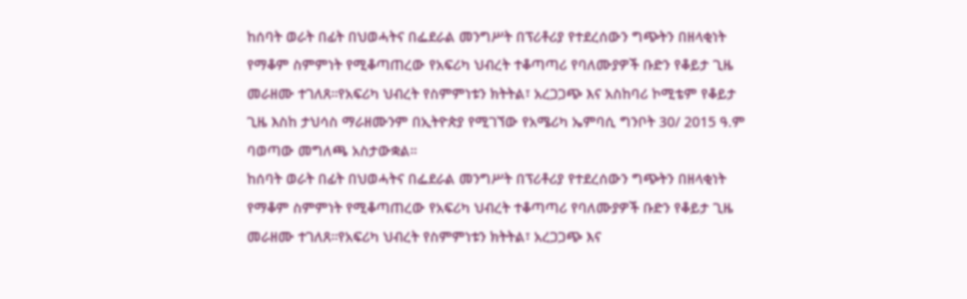ከሰባት ወራት በፊት በህወሓትና በፌደራል መንግሥት በፕሪቶሪያ የተደረሰውን ግጭትን በዘላቂነት የማቆም ስምምነት የሚቆጣጠረው የአፍሪካ ህብረት ተቆጣጣሪ የባለሙያዎች ቡድን የቆይታ ጊዜ መራዘሙ ተገለጸ።የአፍሪካ ህብረት የስምምነቱን ክትትል፣ አረጋጋጭ እና አስከባሪ ኮሚቴም የቆይታ ጊዜ እስከ ታህሳስ ማራዘሙንም በኢትዮጵያ የሚገኘው የአሜሪካ ኤምባሲ ግንቦት 30/ 2015 ዓ.ም ባወጣው መግለጫ አስታውቋል።
ከሰባት ወራት በፊት በህወሓትና በፌደራል መንግሥት በፕሪቶሪያ የተደረሰውን ግጭትን በዘላቂነት የማቆም ስምምነት የሚቆጣጠረው የአፍሪካ ህብረት ተቆጣጣሪ የባለሙያዎች ቡድን የቆይታ ጊዜ መራዘሙ ተገለጸ።የአፍሪካ ህብረት የስምምነቱን ክትትል፣ አረጋጋጭ እና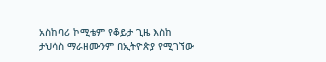አስከባሪ ኮሚቴም የቆይታ ጊዜ እስከ ታህሳስ ማራዘሙንም በኢትዮጵያ የሚገኘው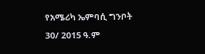የአሜሪካ ኤምባሲ ግንቦት 30/ 2015 ዓ.ም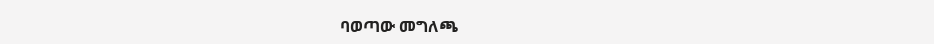ባወጣው መግለጫ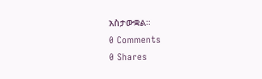አስታውቋል።
0 Comments
0 Shares